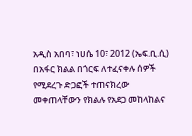አዲስ አበባ፣ ነሀሴ 10፣ 2012 (ኤፍ.ቢ.ሲ) በአፋር ክልል በጎርፍ ለተፈናቀሉ ሰዎች የሚደረጉ ድጋፎች ተጠናክረው መቀጠላቸውን የክልሉ የአደጋ መከላከልና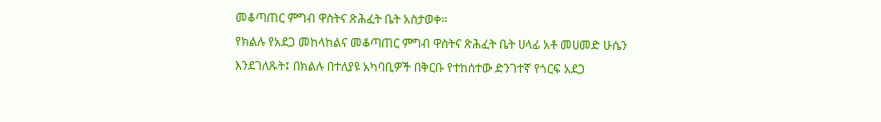መቆጣጠር ምግብ ዋስትና ጽሕፈት ቤት አስታወቀ።
የክልሉ የአደጋ መከላከልና መቆጣጠር ምግብ ዋስትና ጽሕፈት ቤት ሀላፊ አቶ መሀመድ ሁሴን እንደገለጹት፤ በክልሉ በተለያዩ አካባቢዎች በቅርቡ የተከሰተው ድንገተኛ የጎርፍ አደጋ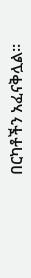በርካቶችን አፈናቅሏል።